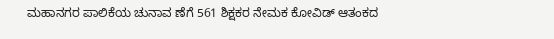ಮಹಾನಗರ ಪಾಲಿಕೆಯ ಚುನಾವ ಣೆಗೆ 561 ಶಿಕ್ಷಕರ ನೇಮಕ ಕೋವಿಡ್ ಆತಂಕದ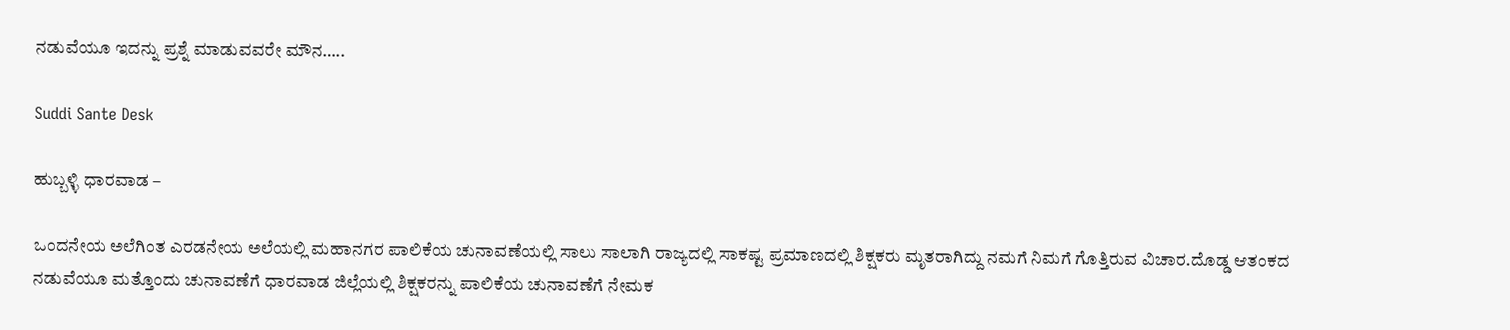ನಡುವೆಯೂ ಇದನ್ನು ಪ್ರಶ್ನೆ ಮಾಡುವವರೇ ಮೌನ…..

Suddi Sante Desk

ಹುಬ್ಬಳ್ಳಿ ಧಾರವಾಡ –

ಒಂದನೇಯ ಅಲೆಗಿಂತ ಎರಡನೇಯ ಅಲೆಯಲ್ಲಿ ಮಹಾನಗರ ಪಾಲಿಕೆಯ ಚುನಾವಣೆಯಲ್ಲಿ ಸಾಲು ಸಾಲಾಗಿ ರಾಜ್ಯದಲ್ಲಿ ಸಾಕಷ್ಟ ಪ್ರಮಾಣದಲ್ಲಿ ಶಿಕ್ಷಕರು ಮೃತರಾಗಿದ್ದು ನಮಗೆ ನಿಮಗೆ ಗೊತ್ತಿರುವ ವಿಚಾರ.ದೊಡ್ಡ ಆತಂಕದ ನಡುವೆಯೂ ಮತ್ತೊಂದು ಚುನಾವಣೆಗೆ ಧಾರವಾಡ ಜಿಲ್ಲೆಯಲ್ಲಿ ಶಿಕ್ಷಕರನ್ನು ಪಾಲಿಕೆಯ ಚುನಾವಣೆಗೆ ನೇಮಕ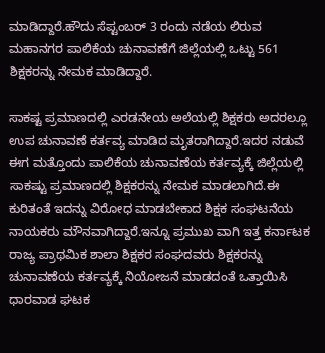ಮಾಡಿದ್ದಾರೆ.ಹೌದು ಸೆಪ್ಟಂಬರ್ 3 ರಂದು ನಡೆಯ ಲಿರುವ ಮಹಾನಗರ ಪಾಲಿಕೆಯ ಚುನಾವಣೆಗೆ ಜಿಲ್ಲೆಯಲ್ಲಿ ಒಟ್ಟು 561 ಶಿಕ್ಷಕರನ್ನು ನೇಮಕ ಮಾಡಿದ್ದಾರೆ.

ಸಾಕಷ್ಟ ಪ್ರಮಾಣದಲ್ಲಿ ಎರಡನೇಯ ಅಲೆಯಲ್ಲಿ ಶಿಕ್ಷಕರು ಅದರಲ್ಲೂ ಉಪ ಚುನಾವಣೆ ಕರ್ತವ್ಯ ಮಾಡಿದ ಮೃತರಾಗಿದ್ದಾರೆ.ಇದರ ನಡುವೆ ಈಗ ಮತ್ತೊಂದು ಪಾಲಿಕೆಯ ಚುನಾವಣೆಯ ಕರ್ತವ್ಯಕ್ಕೆ ಜಿಲ್ಲೆಯಲ್ಲಿ ಸಾಕಷ್ಟು ಪ್ರಮಾಣದಲ್ಲಿ ಶಿಕ್ಷಕರನ್ನು ನೇಮಕ ಮಾಡಲಾಗಿದೆ.ಈ ಕುರಿತಂತೆ ಇದನ್ನು ವಿರೋಧ ಮಾಡಬೇಕಾದ ಶಿಕ್ಷಕ ಸಂಘಟನೆಯ ನಾಯಕರು ಮೌನವಾಗಿದ್ದಾರೆ.ಇನ್ನೂ ಪ್ರಮುಖ ವಾಗಿ ಇತ್ತ ಕರ್ನಾಟಕ ರಾಜ್ಯ ಪ್ರಾಥಮಿಕ ಶಾಲಾ ಶಿಕ್ಷಕರ ಸಂಘದವರು ಶಿಕ್ಷಕರನ್ನು ಚುನಾವಣೆಯ ಕರ್ತವ್ಯಕ್ಕೆ ನಿಯೋಜನೆ ಮಾಡದಂತೆ ಒತ್ತಾಯಿಸಿ ಧಾರವಾಡ ಘಟಕ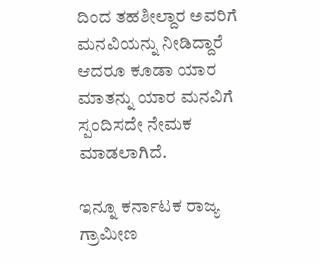ದಿಂದ ತಹಶೀಲ್ದಾರ ಅವರಿಗೆ ಮನವಿಯನ್ನು ನೀಡಿದ್ದಾರೆ ಆದರೂ ಕೂಡಾ ಯಾರ ಮಾತನ್ನು ಯಾರ ಮನವಿಗೆ ಸ್ಪಂದಿಸದೇ ನೇಮಕ ಮಾಡಲಾಗಿದೆ.

ಇನ್ನೂ ಕರ್ನಾಟಕ ರಾಜ್ಯ ಗ್ರಾಮೀಣ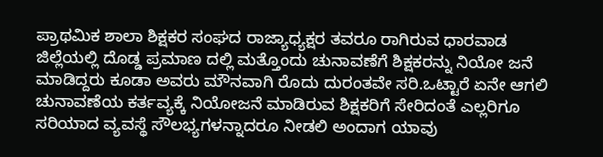ಪ್ರಾಥಮಿಕ ಶಾಲಾ ಶಿಕ್ಷಕರ ಸಂಘದ ರಾಜ್ಯಾಧ್ಯಕ್ಷರ ತವರೂ ರಾಗಿರುವ ಧಾರವಾಡ ಜಿಲ್ಲೆಯಲ್ಲಿ ದೊಡ್ಡ ಪ್ರಮಾಣ ದಲ್ಲಿ ಮತ್ತೊಂದು ಚುನಾವಣೆಗೆ ಶಿಕ್ಷಕರನ್ನು ನಿಯೋ ಜನೆ ಮಾಡಿದ್ದರು ಕೂಡಾ ಅವರು ಮೌನವಾಗಿ ರೊದು ದುರಂತವೇ ಸರಿ.ಒಟ್ಟಾರೆ ಏನೇ ಆಗಲಿ ಚುನಾವಣೆಯ ಕರ್ತವ್ಯಕ್ಕೆ ನಿಯೋಜನೆ ಮಾಡಿರುವ ಶಿಕ್ಷಕರಿಗೆ ಸೇರಿದಂತೆ ಎಲ್ಲರಿಗೂ ಸರಿಯಾದ ವ್ಯವಸ್ಥೆ ಸೌಲಭ್ಯಗಳನ್ನಾದರೂ ನೀಡಲಿ ಅಂದಾಗ ಯಾವು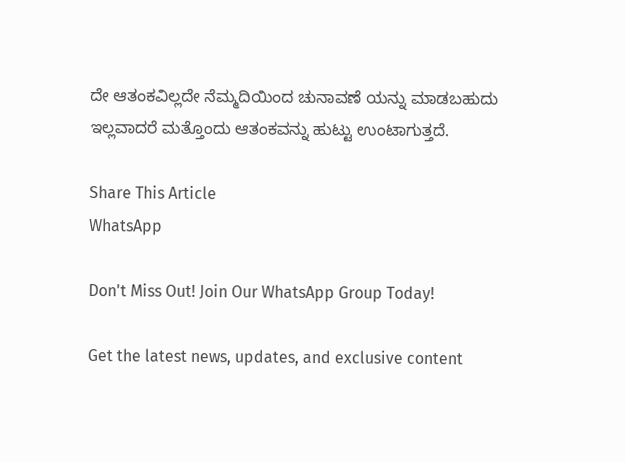ದೇ ಆತಂಕವಿಲ್ಲದೇ ನೆಮ್ಮದಿಯಿಂದ ಚುನಾವಣೆ ಯನ್ನು ಮಾಡಬಹುದು ಇಲ್ಲವಾದರೆ ಮತ್ತೊಂದು ಆತಂಕವನ್ನು ಹುಟ್ಟು ಉಂಟಾಗುತ್ತದೆ.

Share This Article
WhatsApp

Don't Miss Out! Join Our WhatsApp Group Today!

Get the latest news, updates, and exclusive content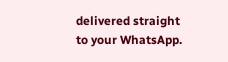delivered straight to your WhatsApp.